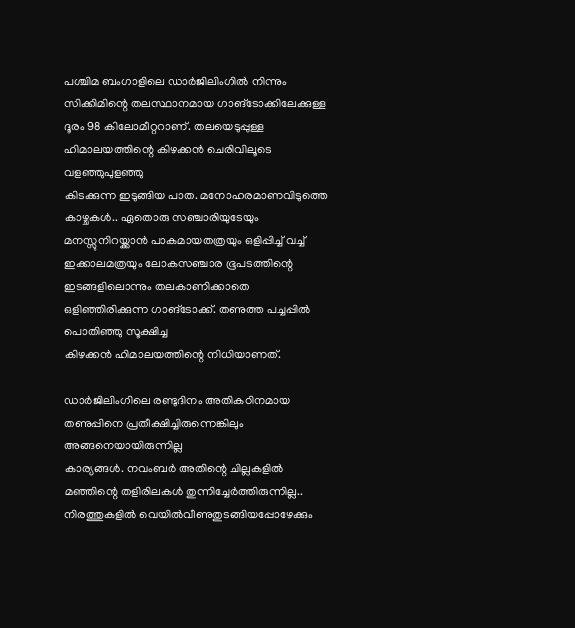പശ്ചിമ ബംഗാളിലെ ഡാർജിലിംഗിൽ നിന്നും സിക്കിമിന്റെ തലസ്ഥാനമായ ഗാങ്ടോക്കിലേക്കുള്ള
ദൂരം 98 കിലോമീറ്ററാണ്. തലയെടുപ്പുള്ള ഹിമാലയത്തിന്റെ കിഴക്കൻ ചെരിവിലൂടെ വളഞ്ഞുപുളഞ്ഞു
കിടക്കുന്ന ഇടുങ്ങിയ പാത. മനോഹരമാണവിടുത്തെ കാഴ്ചകൾ.. ഏതൊരു സഞ്ചാരിയുടേയും മനസ്സുനിറയ്ക്കാൻ പാകമായതത്രയും ഒളിപ്പിച്ച് വച്ച് ഇക്കാലമത്രയും ലോകസഞ്ചാര ഭൂപടത്തിന്റെ
ഇടങ്ങളിലൊന്നും തലകാണിക്കാതെ ഒളിഞ്ഞിരിക്കുന്ന ഗാങ്ടോക്ക്. തണുത്ത പച്ചപ്പിൽ പൊതിഞ്ഞു സൂക്ഷിച്ച
കിഴക്കൻ ഹിമാലയത്തിന്റെ നിധിയാണത്.

ഡാർജിലിംഗിലെ രണ്ടുദിനം അതികഠിനമായ തണുപ്പിനെ പ്രതീക്ഷിച്ചിരുന്നെങ്കിലും അങ്ങനെയായിരുന്നില്ല
കാര്യങ്ങൾ. നവംബർ അതിന്റെ ചില്ലകളിൽ മഞ്ഞിന്റെ തളിരിലകൾ തുന്നിച്ചേർത്തിരുന്നില്ല.. നിരത്തുകളിൽ വെയിൽവീണുതുടങ്ങിയപ്പോഴേക്കും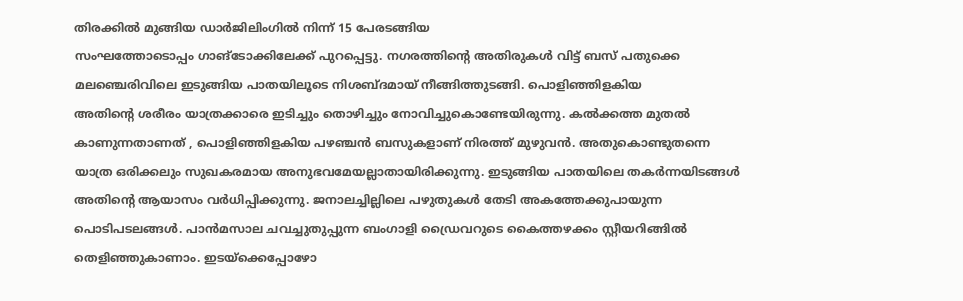തിരക്കിൽ മുങ്ങിയ ഡാർജിലിംഗിൽ നിന്ന് 15 പേരടങ്ങിയ
സംഘത്തോടൊപ്പം ഗാങ്ടോക്കിലേക്ക് പുറപ്പെട്ടു. നഗരത്തിന്റെ അതിരുകൾ വിട്ട് ബസ് പതുക്കെ
മലഞ്ചെരിവിലെ ഇടുങ്ങിയ പാതയിലൂടെ നിശബ്ദമായ് നീങ്ങിത്തുടങ്ങി. പൊളിഞ്ഞിളകിയ
അതിന്റെ ശരീരം യാത്രക്കാരെ ഇടിച്ചും തൊഴിച്ചും നോവിച്ചുകൊണ്ടേയിരുന്നു. കൽക്കത്ത മുതൽ
കാണുന്നതാണത് , പൊളിഞ്ഞിളകിയ പഴഞ്ചൻ ബസുകളാണ് നിരത്ത് മുഴുവൻ. അതുകൊണ്ടുതന്നെ
യാത്ര ഒരിക്കലും സുഖകരമായ അനുഭവമേയല്ലാതായിരിക്കുന്നു. ഇടുങ്ങിയ പാതയിലെ തകർന്നയിടങ്ങൾ
അതിന്റെ ആയാസം വർധിപ്പിക്കുന്നു. ജനാലച്ചില്ലിലെ പഴുതുകൾ തേടി അകത്തേക്കുപായുന്ന
പൊടിപടലങ്ങൾ. പാൻമസാല ചവച്ചുതുപ്പുന്ന ബംഗാളി ഡ്രൈവറുടെ കൈത്തഴക്കം സ്റ്റീയറിങ്ങിൽ
തെളിഞ്ഞുകാണാം. ഇടയ്ക്കെപ്പോഴോ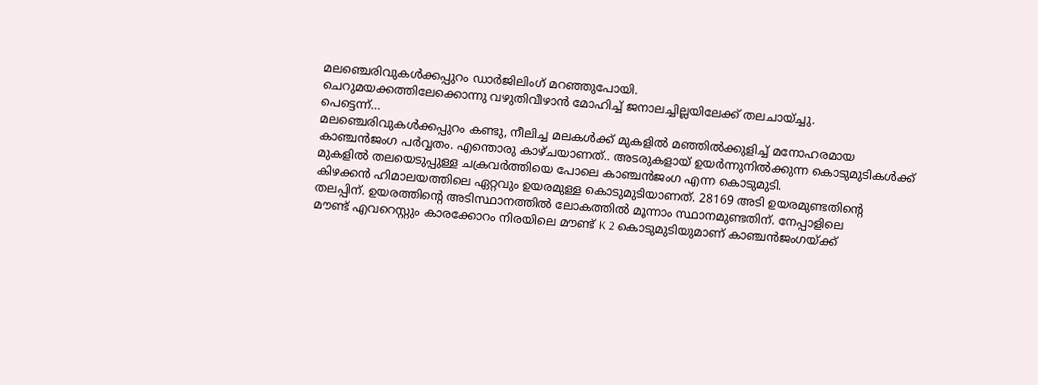മലഞ്ചെരിവുകൾക്കപ്പുറം ഡാർജിലിംഗ് മറഞ്ഞുപോയി.
ചെറുമയക്കത്തിലേക്കൊന്നു വഴുതിവീഴാൻ മോഹിച്ച് ജനാലച്ചില്ലയിലേക്ക് തലചായ്ച്ചു.
പെട്ടെന്ന്…
മലഞ്ചെരിവുകൾക്കപ്പുറം കണ്ടു, നീലിച്ച മലകൾക്ക് മുകളിൽ മഞ്ഞിൽക്കുളിച്ച് മനോഹരമായ
കാഞ്ചൻജംഗ പർവ്വതം. എന്തൊരു കാഴ്ചയാണത്.. അടരുകളായ് ഉയർന്നുനിൽക്കുന്ന കൊടുമുടികൾക്ക്
മുകളിൽ തലയെടുപ്പുള്ള ചക്രവർത്തിയെ പോലെ കാഞ്ചൻജംഗ എന്ന കൊടുമുടി.
കിഴക്കൻ ഹിമാലയത്തിലെ ഏറ്റവും ഉയരമുള്ള കൊടുമുടിയാണത്. 28169 അടി ഉയരമുണ്ടതിന്റെ
തലപ്പിന്. ഉയരത്തിന്റെ അടിസ്ഥാനത്തിൽ ലോകത്തിൽ മൂന്നാം സ്ഥാനമുണ്ടതിന്. നേപ്പാളിലെ
മൗണ്ട് എവറെസ്റ്റും കാരക്കോറം നിരയിലെ മൗണ്ട് K 2 കൊടുമുടിയുമാണ് കാഞ്ചൻജംഗയ്ക്ക്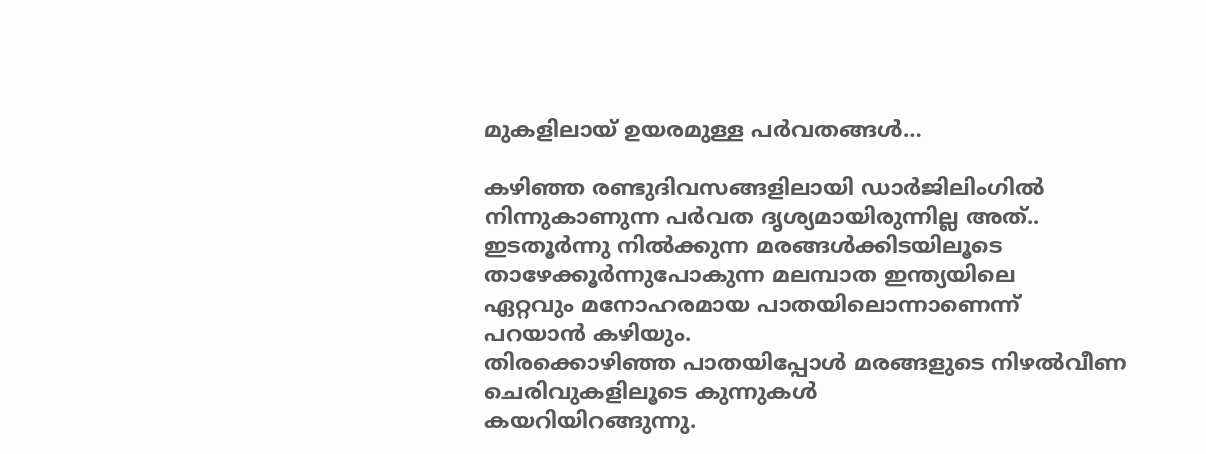മുകളിലായ് ഉയരമുള്ള പർവതങ്ങൾ…

കഴിഞ്ഞ രണ്ടുദിവസങ്ങളിലായി ഡാർജിലിംഗിൽ നിന്നുകാണുന്ന പർവത ദൃശ്യമായിരുന്നില്ല അത്..
ഇടതൂർന്നു നിൽക്കുന്ന മരങ്ങൾക്കിടയിലൂടെ താഴേക്കൂർന്നുപോകുന്ന മലമ്പാത ഇന്ത്യയിലെ
ഏറ്റവും മനോഹരമായ പാതയിലൊന്നാണെന്ന് പറയാൻ കഴിയും.
തിരക്കൊഴിഞ്ഞ പാതയിപ്പോൾ മരങ്ങളുടെ നിഴൽവീണ ചെരിവുകളിലൂടെ കുന്നുകൾ
കയറിയിറങ്ങുന്നു.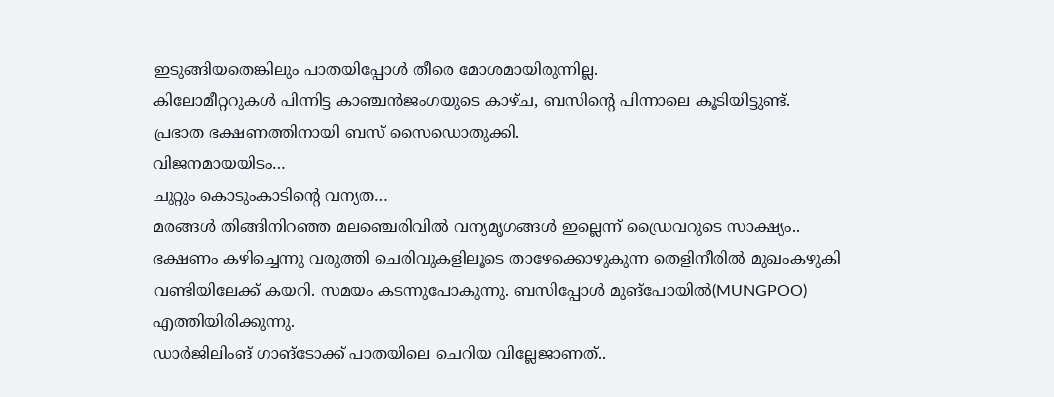ഇടുങ്ങിയതെങ്കിലും പാതയിപ്പോൾ തീരെ മോശമായിരുന്നില്ല.
കിലോമീറ്ററുകൾ പിന്നിട്ട കാഞ്ചൻജംഗയുടെ കാഴ്ച, ബസിന്റെ പിന്നാലെ കൂടിയിട്ടുണ്ട്.
പ്രഭാത ഭക്ഷണത്തിനായി ബസ് സൈഡൊതുക്കി.
വിജനമായയിടം…
ചുറ്റും കൊടുംകാടിന്റെ വന്യത…
മരങ്ങൾ തിങ്ങിനിറഞ്ഞ മലഞ്ചെരിവിൽ വന്യമൃഗങ്ങൾ ഇല്ലെന്ന് ഡ്രൈവറുടെ സാക്ഷ്യം..
ഭക്ഷണം കഴിച്ചെന്നു വരുത്തി ചെരിവുകളിലൂടെ താഴേക്കൊഴുകുന്ന തെളിനീരിൽ മുഖംകഴുകി
വണ്ടിയിലേക്ക് കയറി. സമയം കടന്നുപോകുന്നു. ബസിപ്പോൾ മുങ്പോയിൽ(MUNGPOO) എത്തിയിരിക്കുന്നു.
ഡാർജിലിംങ് ഗാങ്ടോക്ക് പാതയിലെ ചെറിയ വില്ലേജാണത്..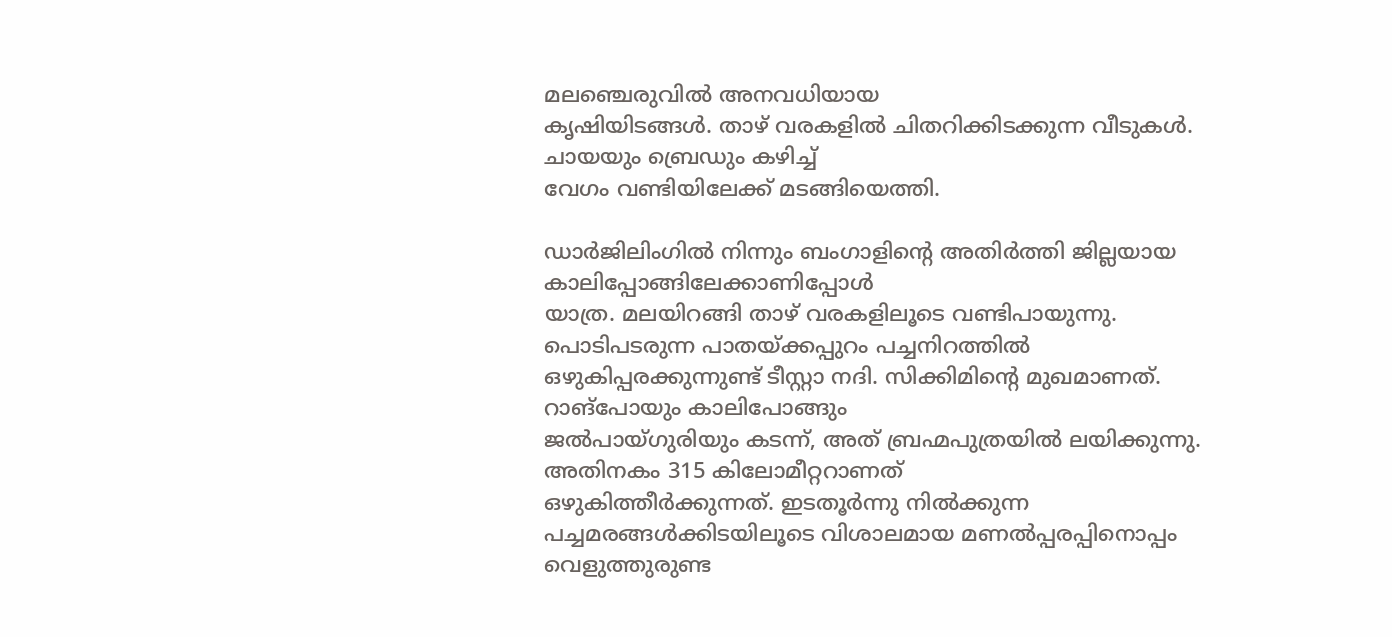മലഞ്ചെരുവിൽ അനവധിയായ
കൃഷിയിടങ്ങൾ. താഴ് വരകളിൽ ചിതറിക്കിടക്കുന്ന വീടുകൾ. ചായയും ബ്രെഡും കഴിച്ച്
വേഗം വണ്ടിയിലേക്ക് മടങ്ങിയെത്തി.

ഡാർജിലിംഗിൽ നിന്നും ബംഗാളിന്റെ അതിർത്തി ജില്ലയായ കാലിപ്പോങ്ങിലേക്കാണിപ്പോൾ
യാത്ര. മലയിറങ്ങി താഴ് വരകളിലൂടെ വണ്ടിപായുന്നു. പൊടിപടരുന്ന പാതയ്ക്കപ്പുറം പച്ചനിറത്തിൽ
ഒഴുകിപ്പരക്കുന്നുണ്ട് ടീസ്റ്റാ നദി. സിക്കിമിന്റെ മുഖമാണത്. റാങ്പോയും കാലിപോങ്ങും
ജൽപായ്ഗുരിയും കടന്ന്, അത് ബ്രഹ്മപുത്രയിൽ ലയിക്കുന്നു. അതിനകം 315 കിലോമീറ്ററാണത്
ഒഴുകിത്തീർക്കുന്നത്. ഇടതൂർന്നു നിൽക്കുന്ന പച്ചമരങ്ങൾക്കിടയിലൂടെ വിശാലമായ മണൽപ്പരപ്പിനൊപ്പം
വെളുത്തുരുണ്ട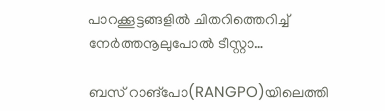പാറക്കൂട്ടങ്ങളിൽ ചിതറിത്തെറിച്ച് നേർത്തനൂലുപോൽ ടീസ്റ്റാ…

ബസ് റാങ്പോ(RANGPO)യിലെത്തി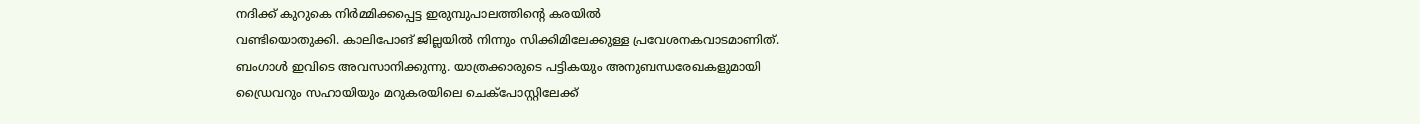നദിക്ക് കുറുകെ നിർമ്മിക്കപ്പെട്ട ഇരുമ്പുപാലത്തിന്റെ കരയിൽ
വണ്ടിയൊതുക്കി. കാലിപോങ് ജില്ലയിൽ നിന്നും സിക്കിമിലേക്കുള്ള പ്രവേശനകവാടമാണിത്.
ബംഗാൾ ഇവിടെ അവസാനിക്കുന്നു. യാത്രക്കാരുടെ പട്ടികയും അനുബന്ധരേഖകളുമായി
ഡ്രൈവറും സഹായിയും മറുകരയിലെ ചെക്പോസ്റ്റിലേക്ക്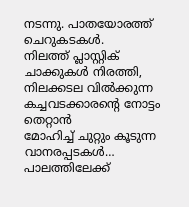നടന്നു. പാതയോരത്ത് ചെറുകടകൾ.
നിലത്ത് പ്ലാസ്റ്റിക് ചാക്കുകൾ നിരത്തി, നിലക്കടല വിൽക്കുന്ന കച്ചവടക്കാരന്റെ നോട്ടം തെറ്റാൻ
മോഹിച്ച് ചുറ്റും കൂടുന്ന വാനരപ്പടകൾ…
പാലത്തിലേക്ക്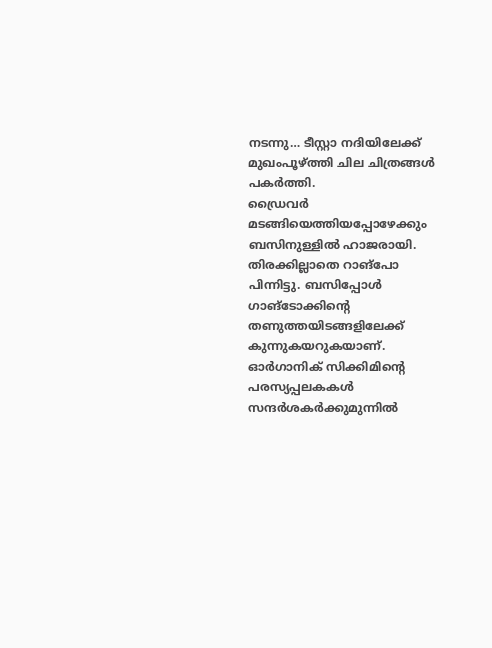നടന്നു… ടീസ്റ്റാ നദിയിലേക്ക് മുഖംപൂഴ്ത്തി ചില ചിത്രങ്ങൾ പകർത്തി.
ഡ്രൈവർ മടങ്ങിയെത്തിയപ്പോഴേക്കും ബസിനുള്ളിൽ ഹാജരായി.
തിരക്കില്ലാതെ റാങ്പോ പിന്നിട്ടു. ബസിപ്പോൾ ഗാങ്ടോക്കിന്റെ തണുത്തയിടങ്ങളിലേക്ക്
കുന്നുകയറുകയാണ്. ഓർഗാനിക് സിക്കിമിന്റെ പരസ്യപ്പലകകൾ സന്ദർശകർക്കുമുന്നിൽ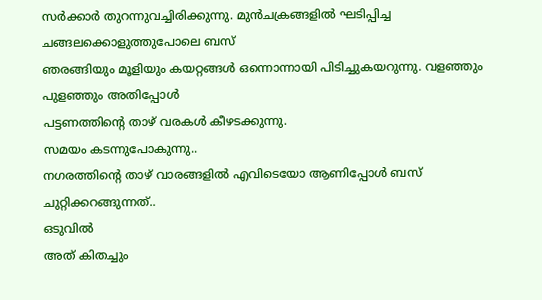സർക്കാർ തുറന്നുവച്ചിരിക്കുന്നു. മുൻചക്രങ്ങളിൽ ഘടിപ്പിച്ച ചങ്ങലക്കൊളുത്തുപോലെ ബസ്
ഞരങ്ങിയും മൂളിയും കയറ്റങ്ങൾ ഒന്നൊന്നായി പിടിച്ചുകയറുന്നു. വളഞ്ഞും പുളഞ്ഞും അതിപ്പോൾ
പട്ടണത്തിന്റെ താഴ് വരകൾ കീഴടക്കുന്നു.
സമയം കടന്നുപോകുന്നു..
നഗരത്തിന്റെ താഴ് വാരങ്ങളിൽ എവിടെയോ ആണിപ്പോൾ ബസ് ചുറ്റിക്കറങ്ങുന്നത്..
ഒടുവിൽ
അത് കിതച്ചും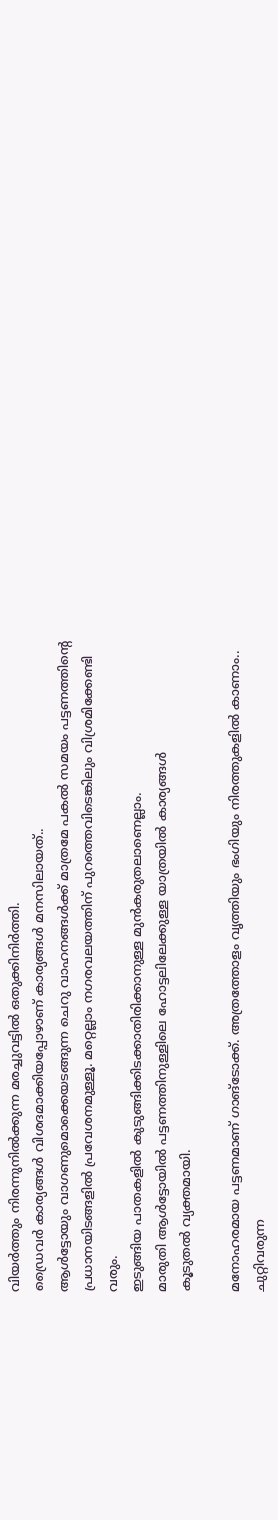വിയർത്തും നിരന്നുനിൽക്കുന്ന മരച്ചുവട്ടിൽ ഒതുക്കിനിർത്തി.
ഡ്രൈവർ കാര്യങ്ങൾ വിശദമാക്കിയപ്പോഴാണ് കാര്യങ്ങൾ മനസിലായത്..
ആൾട്ടോയും വാഗണുമൊക്കെയടങ്ങുന്ന ചെറു വാഹനങ്ങൾക്ക് മാത്രമേ പകൽ സമയം പട്ടണത്തിന്റെ
പ്രധാനയിടങ്ങളിൽ പ്രവേശനമുള്ളൂ. മറ്റെല്ലാം നഗരവലയത്തിന് പുറത്തെവിടെങ്കിലും വിശ്രമിക്കേണ്ടി വരും.
ഇടുങ്ങിയ പാതകളിൽ കുടുങ്ങിക്കിടക്കാതിരിക്കാനുള്ള മുൻകരുതലാണെല്ലാം.
മാരുതി ആൾട്ടോയിൽ പട്ടണത്തിനുള്ളിലെ ഹോട്ടലിലേക്കുള്ള യാത്രയിൽ കാര്യങ്ങൾ
കൂടുതൽ വ്യക്തമായി.

മനോഹരമായ പട്ടണമാണ് ഗാങ്ടോക്ക്. അത്രത്തോളം വൃത്തിയും ഭംഗിയും നിരത്തുകളിൽ കാണാം..
ചുറ്റിവരുന്ന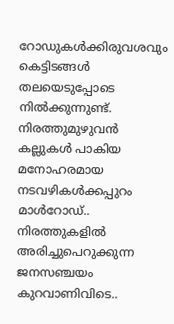റോഡുകൾക്കിരുവശവും കെട്ടിടങ്ങൾ തലയെടുപ്പോടെ നിൽക്കുന്നുണ്ട്.
നിരത്തുമുഴുവൻ കല്ലുകൾ പാകിയ മനോഹരമായ നടവഴികൾക്കപ്പുറം മാൾറോഡ്..
നിരത്തുകളിൽ അരിച്ചുപെറുക്കുന്ന ജനസഞ്ചയം കുറവാണിവിടെ..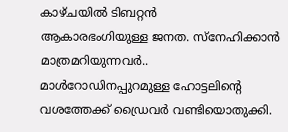കാഴ്ചയിൽ ടിബറ്റൻ
ആകാരഭംഗിയുള്ള ജനത. സ്നേഹിക്കാൻ മാത്രമറിയുന്നവർ..
മാൾറോഡിനപ്പുറമുള്ള ഹോട്ടലിന്റെ വശത്തേക്ക് ഡ്രൈവർ വണ്ടിയൊതുക്കി.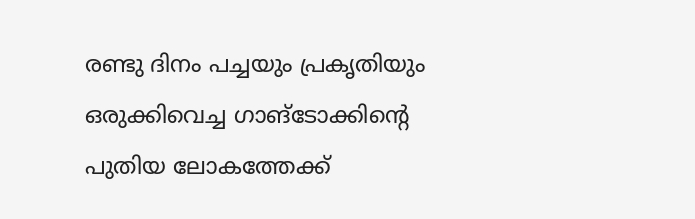രണ്ടു ദിനം പച്ചയും പ്രകൃതിയും ഒരുക്കിവെച്ച ഗാങ്ടോക്കിന്റെ പുതിയ ലോകത്തേക്ക്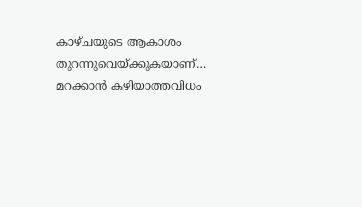കാഴ്ചയുടെ ആകാശം തുറന്നുവെയ്ക്കുകയാണ്… മറക്കാൻ കഴിയാത്തവിധം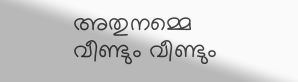അതുനമ്മെ
വീണ്ടും വീണ്ടും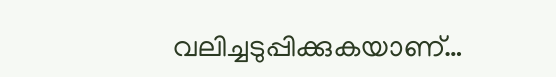വലിച്ചടുപ്പിക്കുകയാണ്…